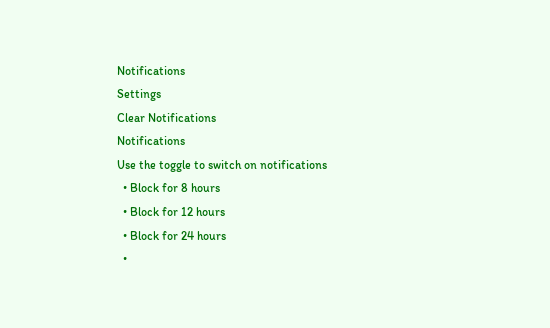Notifications
Settings
Clear Notifications
Notifications
Use the toggle to switch on notifications
  • Block for 8 hours
  • Block for 12 hours
  • Block for 24 hours
  •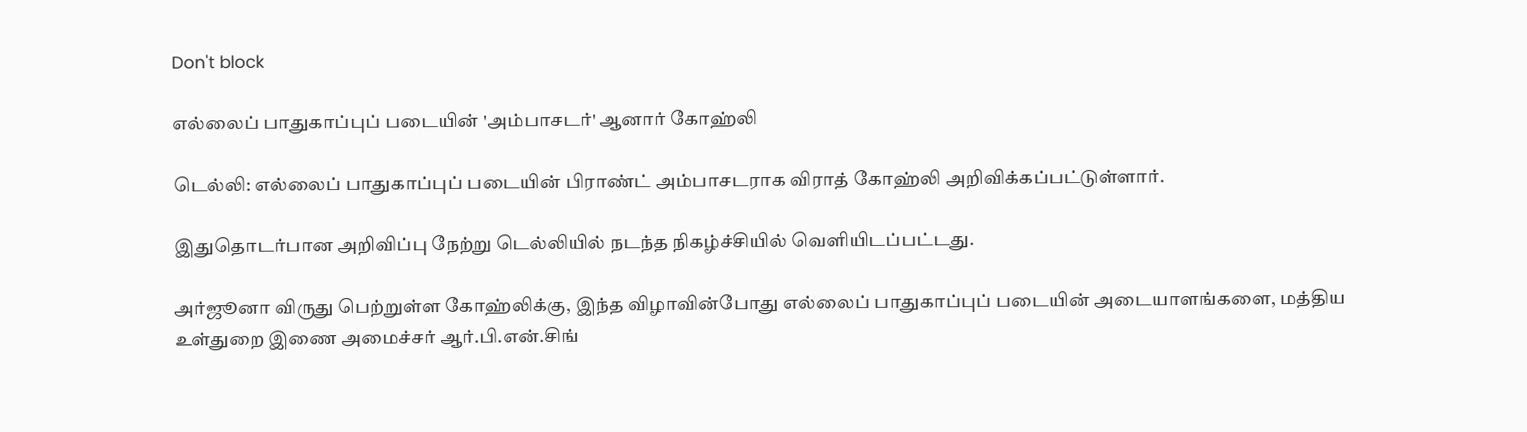Don't block

எல்லைப் பாதுகாப்புப் படையின் 'அம்பாசடர்' ஆனார் கோஹ்லி

டெல்லி: எல்லைப் பாதுகாப்புப் படையின் பிராண்ட் அம்பாசடராக விராத் கோஹ்லி அறிவிக்கப்பட்டுள்ளார்.

இதுதொடர்பான அறிவிப்பு நேற்று டெல்லியில் நடந்த நிகழ்ச்சியில் வெளியிடப்பட்டது.

அர்ஜூனா விருது பெற்றுள்ள கோஹ்லிக்கு, இந்த விழாவின்போது எல்லைப் பாதுகாப்புப் படையின் அடையாளங்களை, மத்திய உள்துறை இணை அமைச்சர் ஆர்.பி.என்.சிங்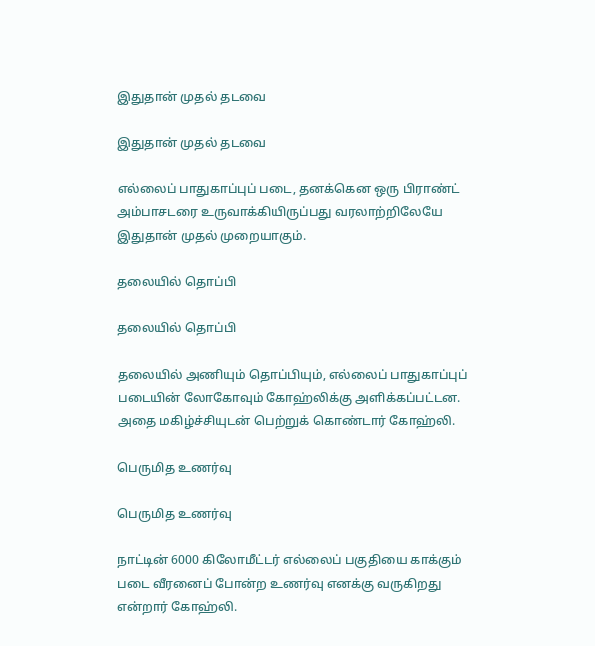இதுதான் முதல் தடவை

இதுதான் முதல் தடவை

எல்லைப் பாதுகாப்புப் படை, தனக்கென ஒரு பிராண்ட் அம்பாசடரை உருவாக்கியிருப்பது வரலாற்றிலேயே இதுதான் முதல் முறையாகும்.

தலையில் தொப்பி

தலையில் தொப்பி

தலையில் அணியும் தொப்பியும், எல்லைப் பாதுகாப்புப் படையின் லோகோவும் கோஹ்லிக்கு அளிக்கப்பட்டன. அதை மகிழ்ச்சியுடன் பெற்றுக் கொண்டார் கோஹ்லி.

பெருமித உணர்வு

பெருமித உணர்வு

நாட்டின் 6000 கிலோமீட்டர் எல்லைப் பகுதியை காக்கும் படை வீரனைப் போன்ற உணர்வு எனக்கு வருகிறது என்றார் கோஹ்லி.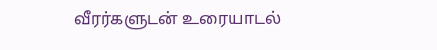வீரர்களுடன் உரையாடல்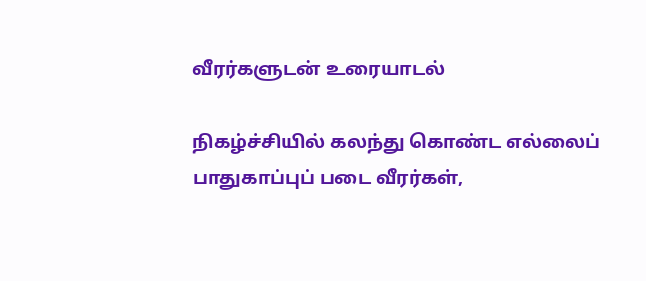வீரர்களுடன் உரையாடல்

நிகழ்ச்சியில் கலந்து கொண்ட எல்லைப் பாதுகாப்புப் படை வீரர்கள்,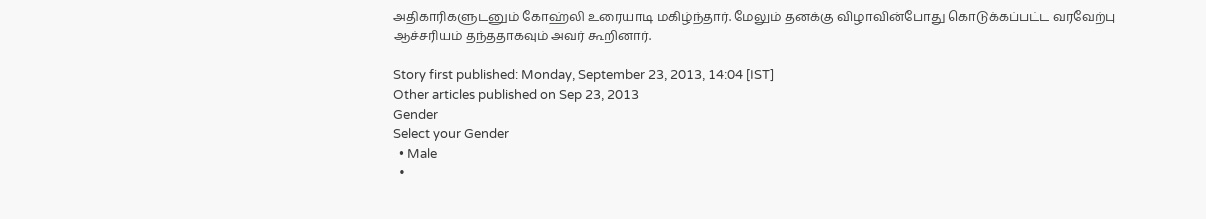அதிகாரிகளுடனும் கோஹ்லி உரையாடி மகிழ்ந்தார். மேலும் தனக்கு விழாவின்போது கொடுக்கப்பட்ட வரவேற்பு ஆச்சரியம் தந்ததாகவும் அவர் கூறினார்.

Story first published: Monday, September 23, 2013, 14:04 [IST]
Other articles published on Sep 23, 2013
Gender
Select your Gender
  • Male
  •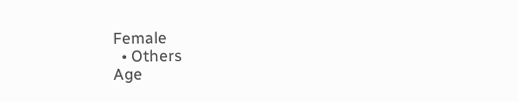Female
  • Others
Age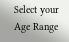Select your Age Range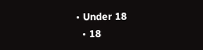• Under 18
  • 18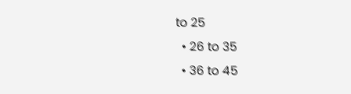to 25
  • 26 to 35
  • 36 to 45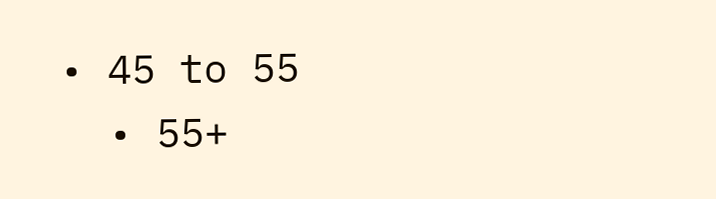• 45 to 55
  • 55+